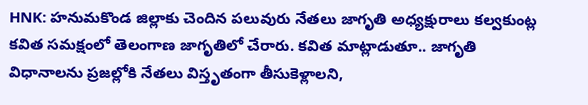HNK: హనుమకొండ జిల్లాకు చెందిన పలువురు నేతలు జాగృతి అధ్యక్షురాలు కల్వకుంట్ల కవిత సమక్షంలో తెలంగాణ జాగృతిలో చేరారు. కవిత మాట్లాడుతూ.. జాగృతి విధానాలను ప్రజల్లోకి నేతలు విస్తృతంగా తీసుకెళ్లాలని,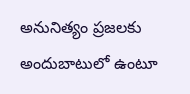అనునిత్యం ప్రజలకు అందుబాటులో ఉంటూ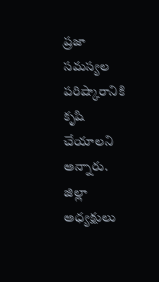ప్రజా సమస్యల పరిష్కారానికి కృషి చేయాలని అన్నారు. జిల్లా అధ్యక్షులు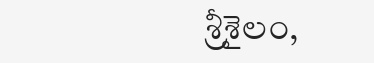శ్రీశైలం,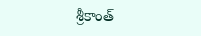శ్రీకాంత్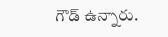గౌడ్ ఉన్నారు.